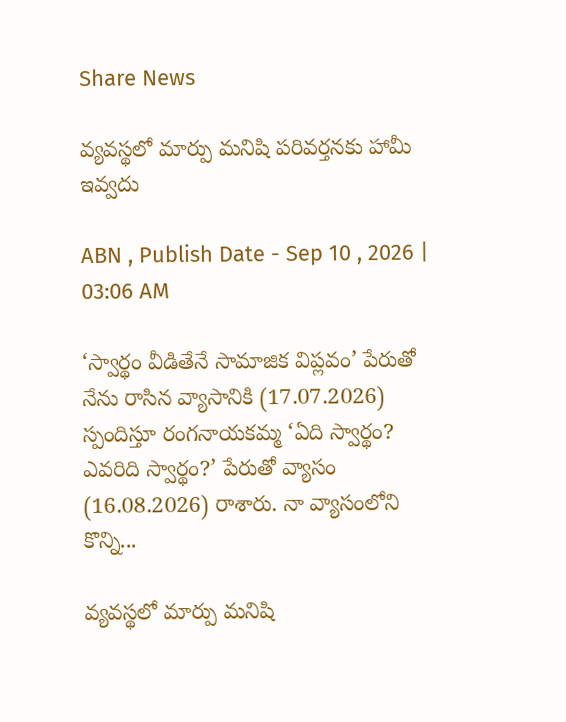Share News

వ్యవస్థలో మార్పు మనిషి పరివర్తనకు హామీ ఇవ్వదు

ABN , Publish Date - Sep 10 , 2026 | 03:06 AM

‘స్వార్థం వీడితేనే సామాజిక విప్లవం’ పేరుతో నేను రాసిన వ్యాసానికి (17.07.2026) స్పందిస్తూ రంగనాయకమ్మ ‘ఏది స్వార్థం? ఎవరిది స్వార్థం?’ పేరుతో వ్యాసం (16.08.2026) రాశారు. నా వ్యాసంలోని కొన్ని...

వ్యవస్థలో మార్పు మనిషి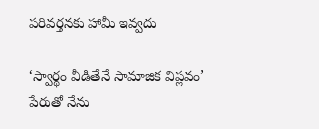పరివర్తనకు హామీ ఇవ్వదు

‘స్వార్థం వీడితేనే సామాజిక విప్లవం’ పేరుతో నేను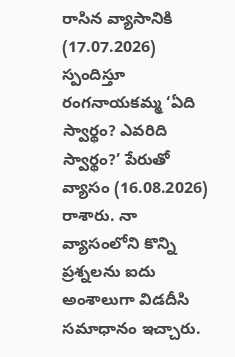రాసిన వ్యాసానికి (17.07.2026) స్పందిస్తూ రంగనాయకమ్మ ‘ఏది స్వార్థం? ఎవరిది స్వార్థం?’ పేరుతో వ్యాసం (16.08.2026) రాశారు. నా వ్యాసంలోని కొన్ని ప్రశ్నలను ఐదు అంశాలుగా విడదీసి సమాధానం ఇచ్చారు.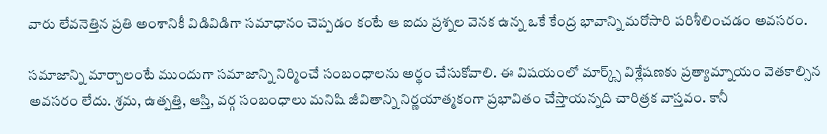వారు లేవనెత్తిన ప్రతి అంశానికీ విడివిడిగా సమాధానం చెప్పడం కంటే ఆ ఐదు ప్రశ్నల వెనక ఉన్న ఒకే కేంద్ర భావాన్ని మరోసారి పరిశీలించడం అవసరం.

సమాజాన్ని మార్చాలంటే ముందుగా సమాజాన్ని నిర్మించే సంబంధాలను అర్థం చేసుకోవాలి. ఈ విషయంలో మార్క్స్ విశ్లేషణకు ప్రత్యామ్నాయం వెతకాల్సిన అవసరం లేదు. శ్రమ, ఉత్పత్తి, ఆస్తి, వర్గ సంబంధాలు మనిషి జీవితాన్ని నిర్ణయాత్మకంగా ప్రభావితం చేస్తాయన్నది చారిత్రక వాస్తవం. కానీ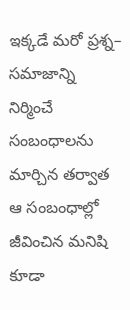ఇక్కడే మరో ప్రశ్న– సమాజాన్ని నిర్మించే సంబంధాలను మార్చిన తర్వాత ఆ సంబంధాల్లో జీవించిన మనిషి కూడా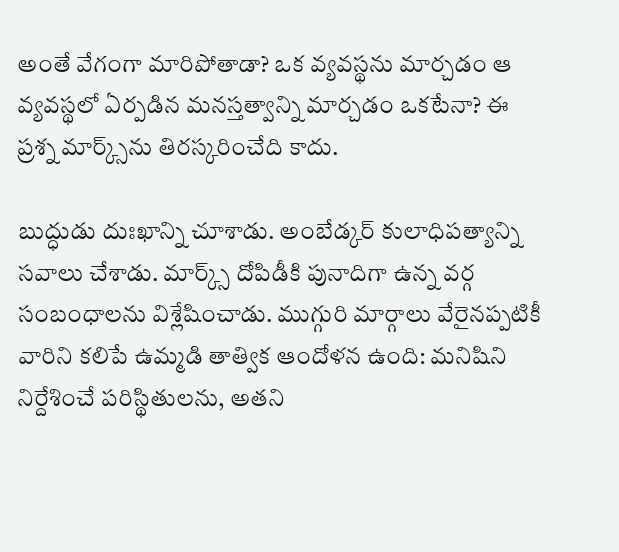అంతే వేగంగా మారిపోతాడా? ఒక వ్యవస్థను మార్చడం ఆ వ్యవస్థలో ఏర్పడిన మనస్తత్వాన్ని మార్చడం ఒకటేనా? ఈ ప్రశ్న మార్క్స్‌ను తిరస్కరించేది కాదు.

బుద్ధుడు దుఃఖాన్ని చూశాడు. అంబేడ్కర్‌ కులాధిపత్యాన్ని సవాలు చేశాడు. మార్క్స్ దోపిడీకి పునాదిగా ఉన్న వర్గ సంబంధాలను విశ్లేషించాడు. ముగ్గురి మార్గాలు వేరైనప్పటికీ వారిని కలిపే ఉమ్మడి తాత్విక ఆందోళన ఉంది: మనిషిని నిర్దేశించే పరిస్థితులను, అతని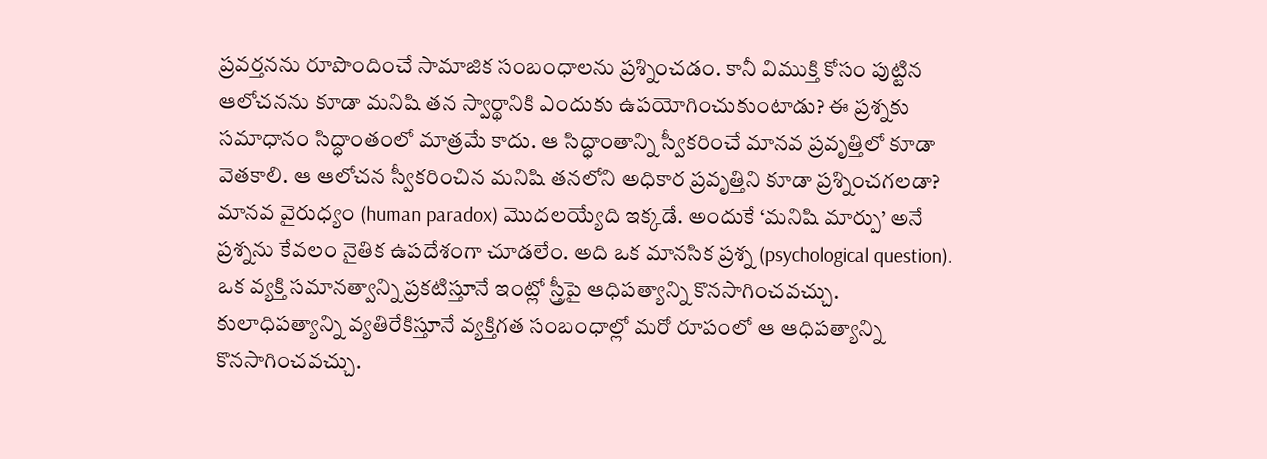ప్రవర్తనను రూపొందించే సామాజిక సంబంధాలను ప్రశ్నించడం. కానీ విముక్తి కోసం పుట్టిన ఆలోచనను కూడా మనిషి తన స్వార్థానికి ఎందుకు ఉపయోగించుకుంటాడు? ఈ ప్రశ్నకు సమాధానం సిద్ధాంతంలో మాత్రమే కాదు. ఆ సిద్ధాంతాన్ని స్వీకరించే మానవ ప్రవృత్తిలో కూడా వెతకాలి. ఆ ఆలోచన స్వీకరించిన మనిషి తనలోని అధికార ప్రవృత్తిని కూడా ప్రశ్నించగలడా? మానవ వైరుధ్యం (human paradox) మొదలయ్యేది ఇక్కడే. అందుకే ‘మనిషి మార్పు’ అనే ప్రశ్నను కేవలం నైతిక ఉపదేశంగా చూడలేం. అది ఒక మానసిక ప్రశ్న (psychological question). ఒక వ్యక్తి సమానత్వాన్ని ప్రకటిస్తూనే ఇంట్లో స్త్రీపై ఆధిపత్యాన్ని కొనసాగించవచ్చు. కులాధిపత్యాన్ని వ్యతిరేకిస్తూనే వ్యక్తిగత సంబంధాల్లో మరో రూపంలో ఆ ఆధిపత్యాన్ని కొనసాగించవచ్చు.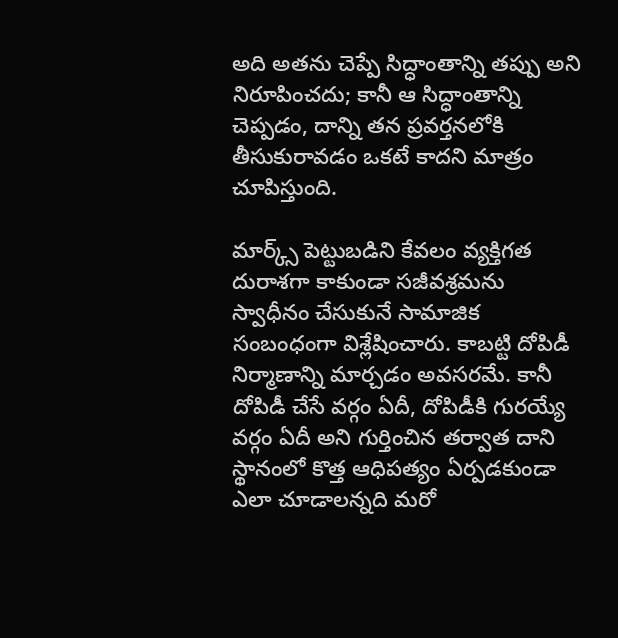అది అతను చెప్పే సిద్ధాంతాన్ని తప్పు అని నిరూపించదు; కానీ ఆ సిద్ధాంతాన్ని చెప్పడం, దాన్ని తన ప్రవర్తనలోకి తీసుకురావడం ఒకటే కాదని మాత్రం చూపిస్తుంది.

మార్క్స్ పెట్టుబడిని కేవలం వ్యక్తిగత దురాశగా కాకుండా సజీవశ్రమను స్వాధీనం చేసుకునే సామాజిక సంబంధంగా విశ్లేషించారు. కాబట్టి దోపిడీ నిర్మాణాన్ని మార్చడం అవసరమే. కానీ దోపిడీ చేసే వర్గం ఏదీ, దోపిడీకి గురయ్యే వర్గం ఏదీ అని గుర్తించిన తర్వాత దాని స్థానంలో కొత్త ఆధిపత్యం ఏర్పడకుండా ఎలా చూడాలన్నది మరో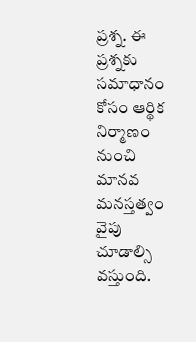ప్రశ్న. ఈ ప్రశ్నకు సమాధానం కోసం ఆర్థిక నిర్మాణం నుంచి మానవ మనస్తత్వం వైపు చూడాల్సి వస్తుంది.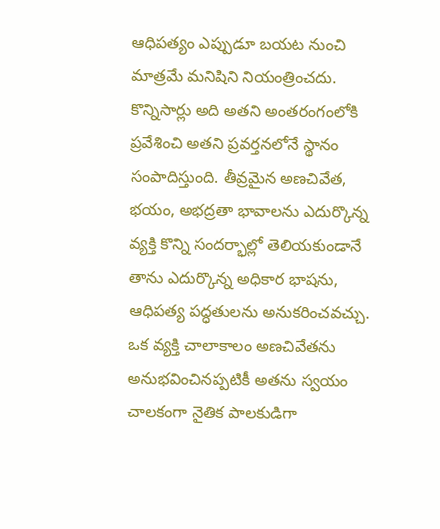ఆధిపత్యం ఎప్పుడూ బయట నుంచి మాత్రమే మనిషిని నియంత్రించదు. కొన్నిసార్లు అది అతని అంతరంగంలోకి ప్రవేశించి అతని ప్రవర్తనలోనే స్థానం సంపాదిస్తుంది. తీవ్రమైన అణచివేత, భయం, అభద్రతా భావాలను ఎదుర్కొన్న వ్యక్తి కొన్ని సందర్భాల్లో తెలియకుండానే తాను ఎదుర్కొన్న అధికార భాషను, ఆధిపత్య పద్ధతులను అనుకరించవచ్చు. ఒక వ్యక్తి చాలాకాలం అణచివేతను అనుభవించినప్పటికీ అతను స్వయం చాలకంగా నైతిక పాలకుడిగా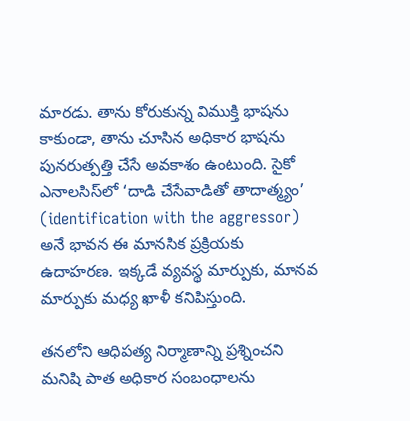మారడు. తాను కోరుకున్న విముక్తి భాషను కాకుండా, తాను చూసిన అధికార భాషను పునరుత్పత్తి చేసే అవకాశం ఉంటుంది. సైకో ఎనాలసిస్‌లో ‘దాడి చేసేవాడితో తాదాత్మ్యం’ (identification with the aggressor) అనే భావన ఈ మానసిక ప్రక్రియకు ఉదాహరణ. ఇక్కడే వ్యవస్థ మార్పుకు, మానవ మార్పుకు మధ్య ఖాళీ కనిపిస్తుంది.

తనలోని ఆధిపత్య నిర్మాణాన్ని ప్రశ్నించని మనిషి పాత అధికార సంబంధాలను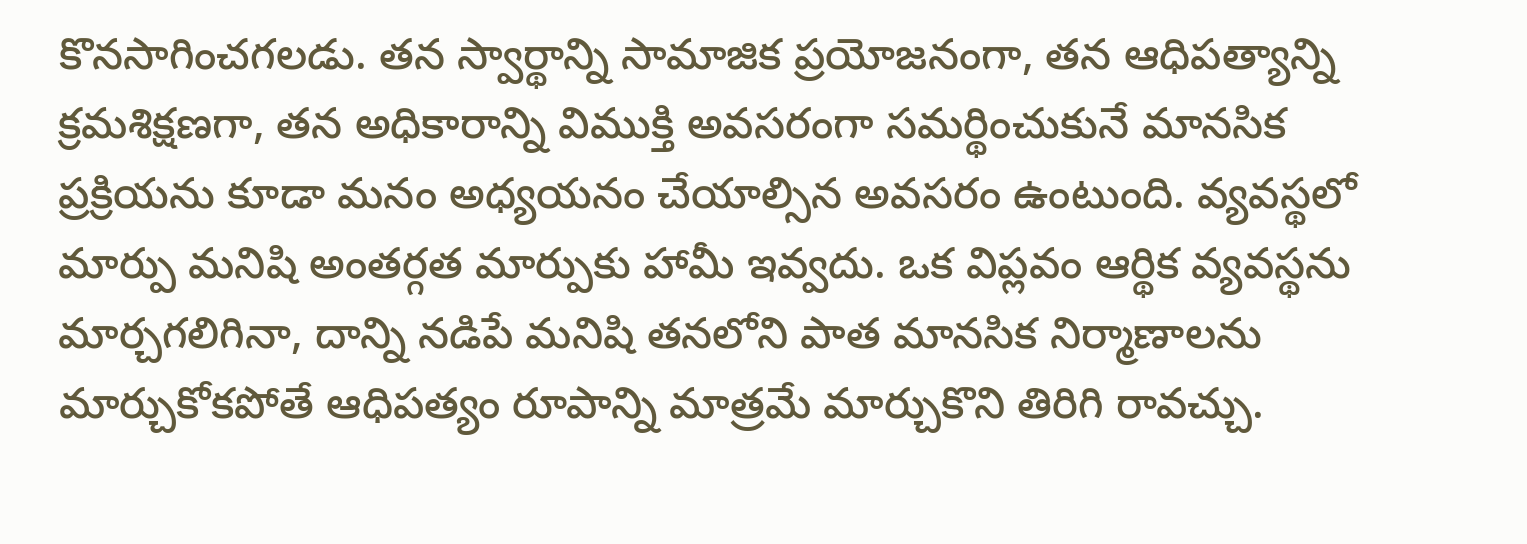కొనసాగించగలడు. తన స్వార్థాన్ని సామాజిక ప్రయోజనంగా, తన ఆధిపత్యాన్ని క్రమశిక్షణగా, తన అధికారాన్ని విముక్తి అవసరంగా సమర్థించుకునే మానసిక ప్రక్రియను కూడా మనం అధ్యయనం చేయాల్సిన అవసరం ఉంటుంది. వ్యవస్థలో మార్పు మనిషి అంతర్గత మార్పుకు హామీ ఇవ్వదు. ఒక విప్లవం ఆర్థిక వ్యవస్థను మార్చగలిగినా, దాన్ని నడిపే మనిషి తనలోని పాత మానసిక నిర్మాణాలను మార్చుకోకపోతే ఆధిపత్యం రూపాన్ని మాత్రమే మార్చుకొని తిరిగి రావచ్చు.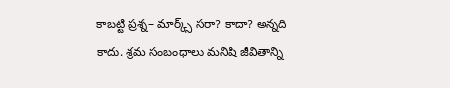కాబట్టి ప్రశ్న– మార్క్స్ సరా? కాదా? అన్నది కాదు. శ్రమ సంబంధాలు మనిషి జీవితాన్ని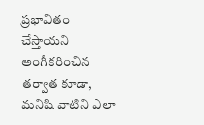ప్రభావితం చేస్తాయని అంగీకరించిన తర్వాత కూడా, మనిషి వాటిని ఎలా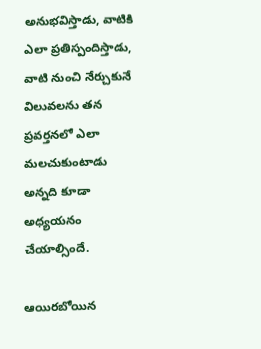అనుభవిస్తాడు, వాటికి ఎలా ప్రతిస్పందిస్తాడు, వాటి నుంచి నేర్చుకునే విలువలను తన ప్రవర్తనలో ఎలా మలచుకుంటాడు అన్నది కూడా అధ్యయనం చేయాల్సిందే.

ఆయిరబోయిన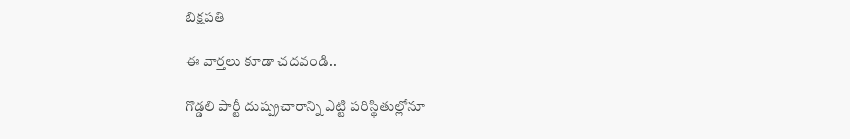బిక్షపతి

ఈ వార్తలు కూడా చదవండి..

గొడ్డలి పార్టీ దుష్ప్రచారాన్ని ఎట్టి పరిస్థితుల్లోనూ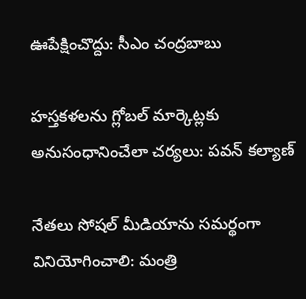ఊపేక్షించొద్దు: సీఎం చంద్రబాబు

హస్తకళలను గ్లోబల్ మార్కెట్లకు అనుసంధానించేలా చర్యలు: పవన్ కల్యాణ్

నేతలు సోషల్ మీడియాను సమర్థంగా వినియోగించాలి: మంత్రి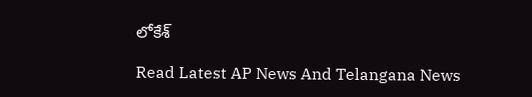లోకేశ్

Read Latest AP News And Telangana News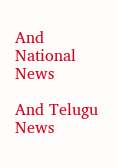And National News

And Telugu News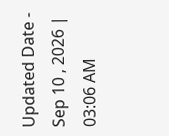Updated Date - Sep 10 , 2026 | 03:06 AM